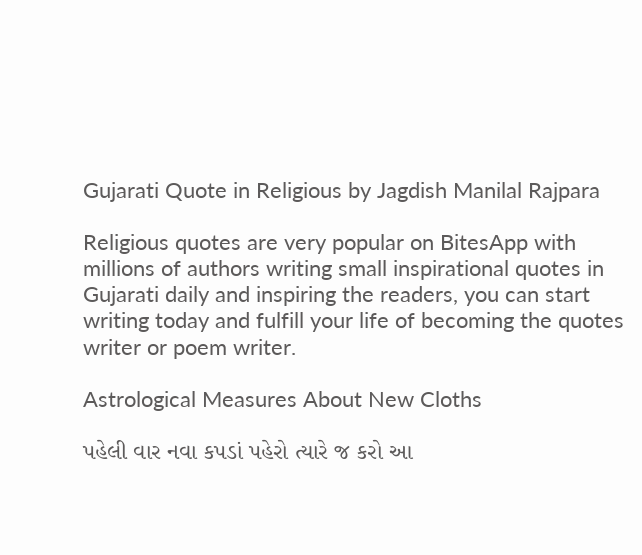Gujarati Quote in Religious by Jagdish Manilal Rajpara

Religious quotes are very popular on BitesApp with millions of authors writing small inspirational quotes in Gujarati daily and inspiring the readers, you can start writing today and fulfill your life of becoming the quotes writer or poem writer.

Astrological Measures About New Cloths

પહેલી વાર નવા કપડાં પહેરો ત્યારે જ કરો આ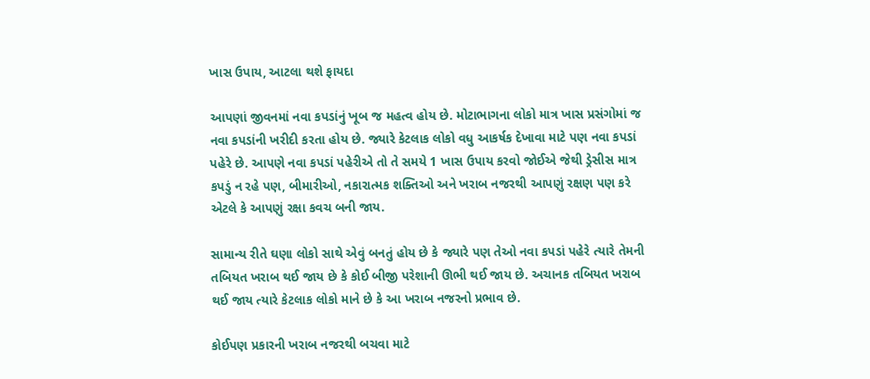ખાસ ઉપાય, આટલા થશે ફાયદા

આપણાં જીવનમાં નવા કપડાંનું ખૂબ જ મહત્વ હોય છે. મોટાભાગના લોકો માત્ર ખાસ પ્રસંગોમાં જ નવા કપડાંની ખરીદી કરતા હોય છે. જ્યારે કેટલાક લોકો વધુ આકર્ષક દેખાવા માટે પણ નવા કપડાં પહેરે છે. આપણે નવા કપડાં પહેરીએ તો તે સમયે 1 ખાસ ઉપાય કરવો જોઈએ જેથી ડ્રેસીસ માત્ર કપડું ન રહે પણ, બીમારીઓ, નકારાત્મક શક્તિઓ અને ખરાબ નજરથી આપણું રક્ષણ પણ કરે એટલે કે આપણું રક્ષા કવચ બની જાય.

સામાન્ય રીતે ઘણા લોકો સાથે એવું બનતું હોય છે કે જ્યારે પણ તેઓ નવા કપડાં પહેરે ત્યારે તેમની તબિયત ખરાબ થઈ જાય છે કે કોઈ બીજી પરેશાની ઊભી થઈ જાય છે. અચાનક તબિયત ખરાબ થઈ જાય ત્યારે કેટલાક લોકો માને છે કે આ ખરાબ નજરનો પ્રભાવ છે.

કોઈપણ પ્રકારની ખરાબ નજરથી બચવા માટે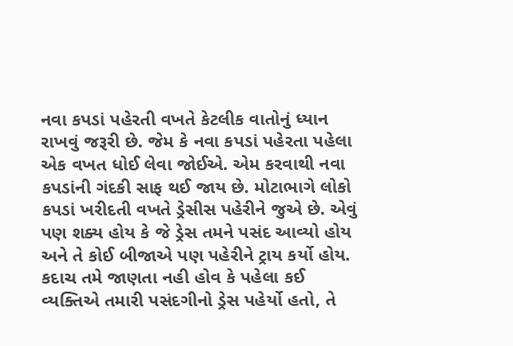નવા કપડાં પહેરતી વખતે કેટલીક વાતોનું ધ્યાન રાખવું જરૂરી છે. જેમ કે નવા કપડાં પહેરતા પહેલા એક વખત ધોઈ લેવા જોઈએ. એમ કરવાથી નવા કપડાંની ગંદકી સાફ થઈ જાય છે. મોટાભાગે લોકો કપડાં ખરીદતી વખતે ડ્રેસીસ પહેરીને જુએ છે. એવું પણ શક્ય હોય કે જે ડ્રેસ તમને પસંદ આવ્યો હોય અને તે કોઈ બીજાએ પણ પહેરીને ટ્રાય કર્યો હોય.
કદાચ તમે જાણતા નહી હોવ કે પહેલા કઈ વ્યક્તિએ તમારી પસંદગીનો ડ્રેસ પહેર્યો હતો, તે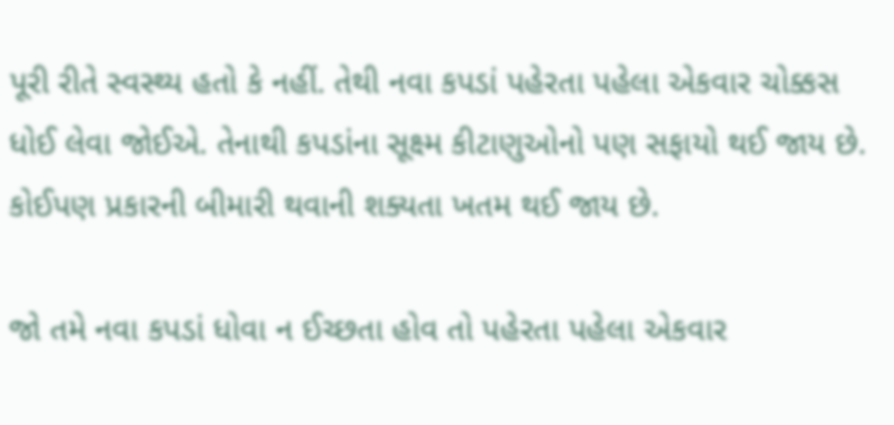પૂરી રીતે સ્વસ્થ્ય હતો કે નહીં. તેથી નવા કપડાં પહેરતા પહેલા એકવાર ચોક્કસ ધોઈ લેવા જોઈએ. તેનાથી કપડાંના સૂક્ષ્મ કીટાણુઓનો પણ સફાયો થઈ જાય છે. કોઈપણ પ્રકારની બીમારી થવાની શક્યતા ખતમ થઈ જાય છે.

જો તમે નવા કપડાં ધોવા ન ઈચ્છતા હોવ તો પહેરતા પહેલા એકવાર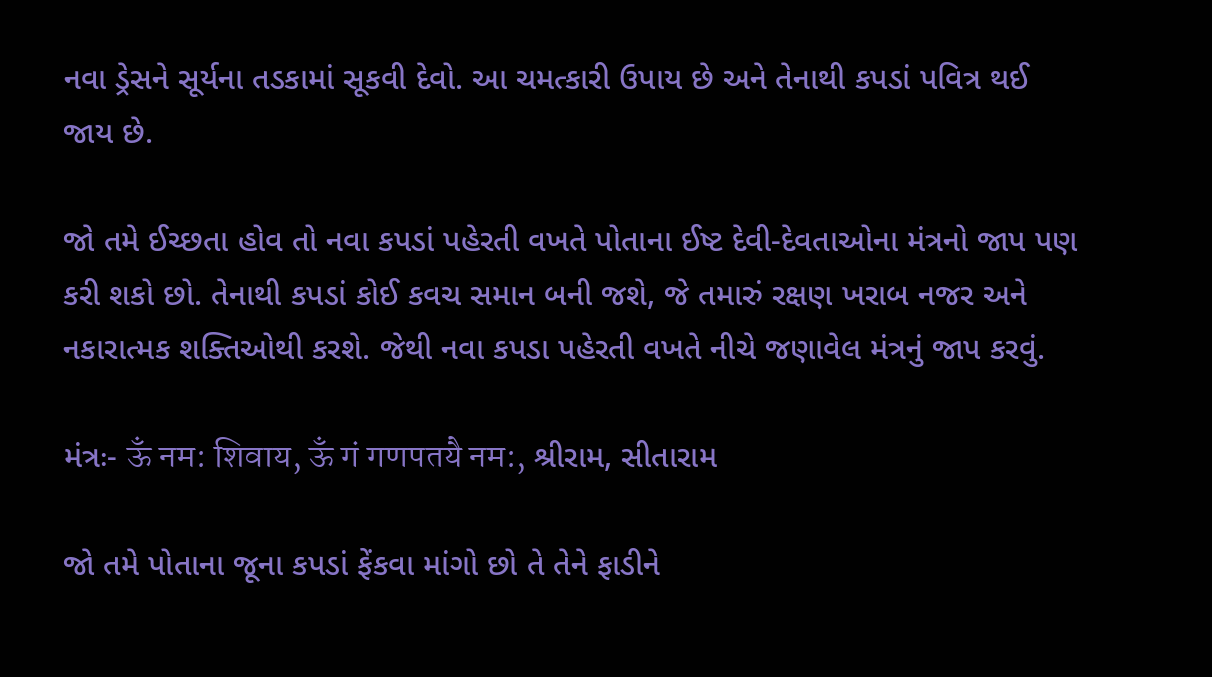નવા ડ્રેસને સૂર્યના તડકામાં સૂકવી દેવો. આ ચમત્કારી ઉપાય છે અને તેનાથી કપડાં પવિત્ર થઈ જાય છે.

જો તમે ઈચ્છતા હોવ તો નવા કપડાં પહેરતી વખતે પોતાના ઈષ્ટ દેવી-દેવતાઓના મંત્રનો જાપ પણ કરી શકો છો. તેનાથી કપડાં કોઈ કવચ સમાન બની જશે, જે તમારું રક્ષણ ખરાબ નજર અને નકારાત્મક શક્તિઓથી કરશે. જેથી નવા કપડા પહેરતી વખતે નીચે જણાવેલ મંત્રનું જાપ કરવું.

મંત્રઃ- ऊँ नम: शिवाय, ऊँ गं गणपतयै नम:, શ્રીરામ, સીતારામ

જો તમે પોતાના જૂના કપડાં ફેંકવા માંગો છો તે તેને ફાડીને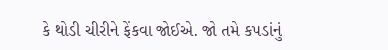કે થોડી ચીરીને ફેંકવા જોઈએ. જો તમે કપડાંનું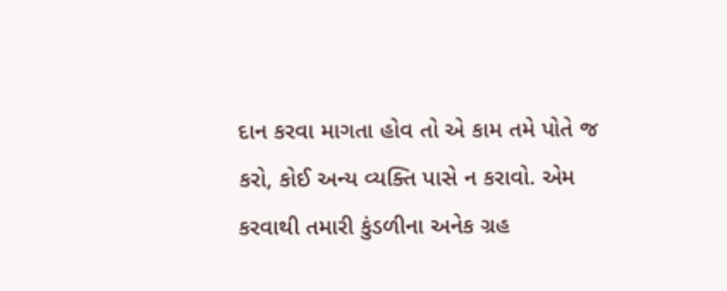દાન કરવા માગતા હોવ તો એ કામ તમે પોતે જ કરો, કોઈ અન્ય વ્યક્તિ પાસે ન કરાવો. એમ કરવાથી તમારી કુંડળીના અનેક ગ્રહ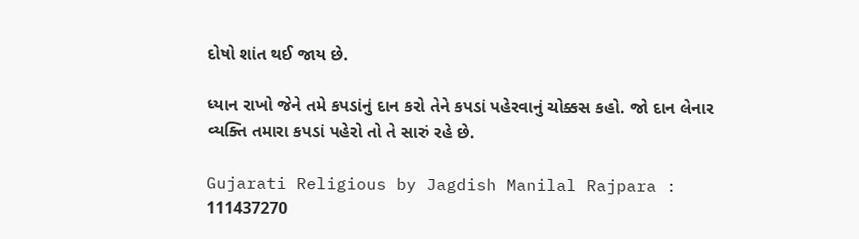દોષો શાંત થઈ જાય છે.

ધ્યાન રાખો જેને તમે કપડાંનું દાન કરો તેને કપડાં પહેરવાનું ચોક્કસ કહો. જો દાન લેનાર વ્યક્તિ તમારા કપડાં પહેરો તો તે સારું રહે છે.

Gujarati Religious by Jagdish Manilal Rajpara : 111437270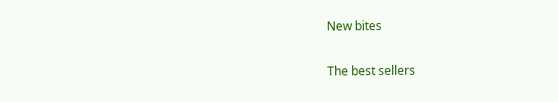New bites

The best sellers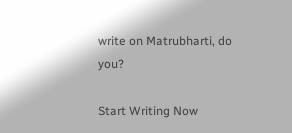write on Matrubharti, do you?

Start Writing Now